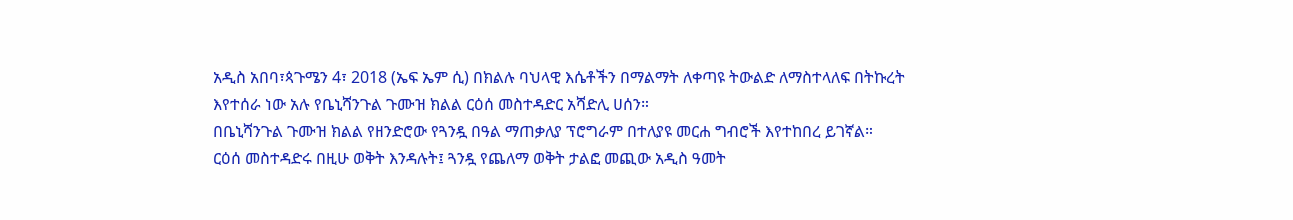አዲስ አበባ፣ጳጉሜን 4፣ 2018 (ኤፍ ኤም ሲ) በክልሉ ባህላዊ እሴቶችን በማልማት ለቀጣዩ ትውልድ ለማስተላለፍ በትኩረት እየተሰራ ነው አሉ የቤኒሻንጉል ጉሙዝ ክልል ርዕሰ መስተዳድር አሻድሊ ሀሰን።
በቤኒሻንጉል ጉሙዝ ክልል የዘንድሮው የጓንዷ በዓል ማጠቃለያ ፕሮግራም በተለያዩ መርሐ ግብሮች እየተከበረ ይገኛል።
ርዕሰ መስተዳድሩ በዚሁ ወቅት እንዳሉት፤ ጓንዷ የጨለማ ወቅት ታልፎ መጪው አዲስ ዓመት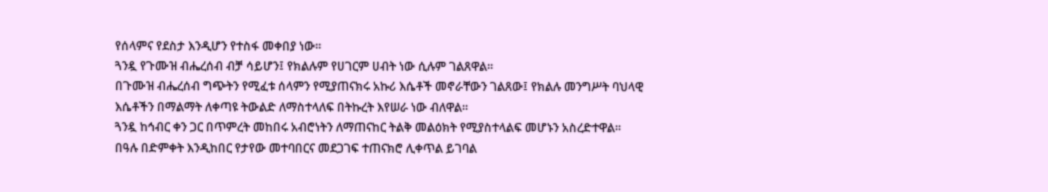የሰላምና የደስታ እንዲሆን የተስፋ መቀበያ ነው፡፡
ጓንዷ የጉሙዝ ብሔረሰብ ብቻ ሳይሆን፤ የክልሉም የሀገርም ሀብት ነው ሲሉም ገልጸዋል፡፡
በጉሙዝ ብሔረሰብ ግጭትን የሚፈቱ ሰላምን የሚያጠናክሩ አኩሪ እሴቶች መኖራቸውን ገልጸው፤ የክልሉ መንግሥት ባህላዊ እሴቶችን በማልማት ለቀጣዩ ትውልድ ለማስተላለፍ በትኩረት እየሠራ ነው ብለዋል።
ጓንዷ ከኅብር ቀን ጋር በጥምረት መከበሩ አብሮነትን ለማጠናከር ትልቅ መልዕክት የሚያስተላልፍ መሆኑን አስረድተዋል፡፡
በዓሉ በድምቀት እንዲከበር የታየው መተባበርና መደጋገፍ ተጠናክሮ ሊቀጥል ይገባል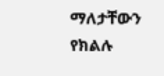ማለታቸውን የክልሉ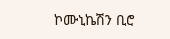ኮሙኒኬሽን ቢሮ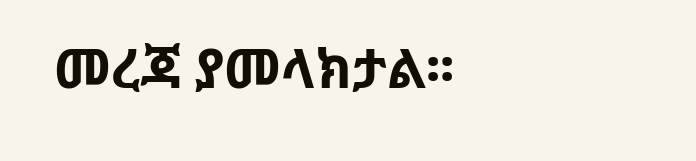መረጃ ያመላክታል፡፡